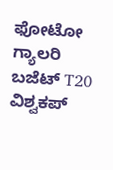ಫೋಟೋ ಗ್ಯಾಲರಿ ಬಜೆಟ್ T20 ವಿಶ್ವಕಪ್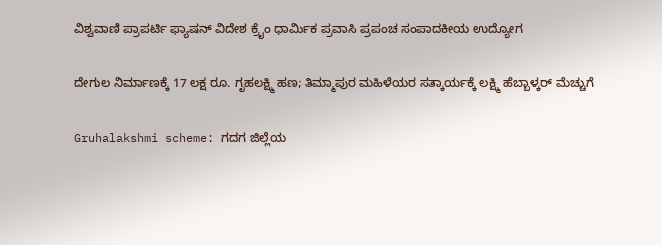ವಿಶ್ವವಾಣಿ ಪ್ರಾಪರ್ಟಿ ಫ್ಯಾಷನ್ ವಿದೇಶ ಕ್ರೈಂ ಧಾರ್ಮಿಕ ಪ್ರವಾಸಿ ಪ್ರಪಂಚ ಸಂಪಾದಕೀಯ ಉದ್ಯೋಗ

ದೇಗುಲ ನಿರ್ಮಾಣಕ್ಕೆ 17 ಲಕ್ಷ ರೂ. ಗೃಹಲಕ್ಷ್ಮಿ ಹಣ; ತಿಮ್ಮಾಪುರ ಮಹಿಳೆಯರ ಸತ್ಕಾರ್ಯಕ್ಕೆ ಲಕ್ಷ್ಮಿ ಹೆಬ್ಬಾಳ್ಕರ್‌ ಮೆಚ್ಚುಗೆ

Gruhalakshmi scheme: ಗದಗ ಜಿಲ್ಲೆಯ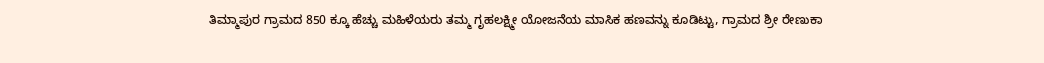ತಿಮ್ಮಾಪುರ ಗ್ರಾಮದ 850 ಕ್ಕೂ ಹೆಚ್ಚು ಮಹಿಳೆಯರು ತಮ್ಮ ಗೃಹಲಕ್ಷ್ಮೀ ಯೋಜನೆಯ ಮಾಸಿಕ ಹಣವನ್ನು ಕೂಡಿಟ್ಟು, ಗ್ರಾಮದ ಶ್ರೀ ರೇಣುಕಾ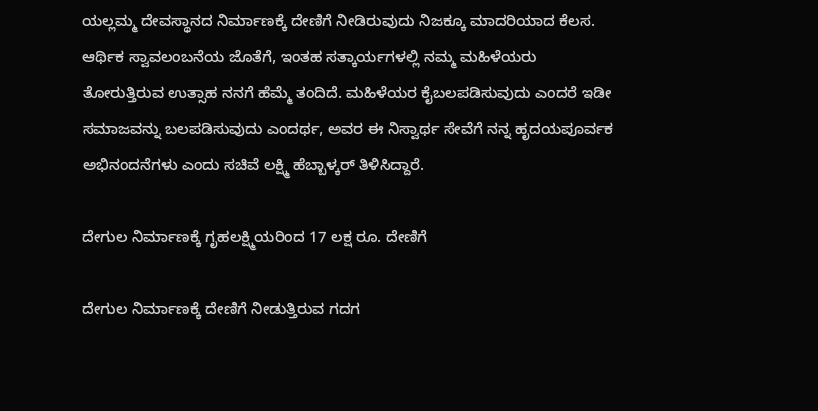ಯಲ್ಲಮ್ಮ ದೇವಸ್ಥಾನದ ನಿರ್ಮಾಣಕ್ಕೆ ದೇಣಿಗೆ ನೀಡಿರುವುದು ನಿಜಕ್ಕೂ ಮಾದರಿಯಾದ ಕೆಲಸ. ಆರ್ಥಿಕ ಸ್ವಾವಲಂಬನೆಯ ಜೊತೆಗೆ, ಇಂತಹ ಸತ್ಕಾರ್ಯಗಳಲ್ಲಿ ನಮ್ಮ ಮಹಿಳೆಯರು ತೋರುತ್ತಿರುವ ಉತ್ಸಾಹ ನನಗೆ ಹೆಮ್ಮೆ ತಂದಿದೆ. ಮಹಿಳೆಯರ ಕೈಬಲಪಡಿಸುವುದು ಎಂದರೆ ಇಡೀ ಸಮಾಜವನ್ನು ಬಲಪಡಿಸುವುದು ಎಂದರ್ಥ, ಅವರ ಈ ನಿಸ್ವಾರ್ಥ ಸೇವೆಗೆ ನನ್ನ ಹೃದಯಪೂರ್ವಕ ಅಭಿನಂದನೆಗಳು ಎಂದು ಸಚಿವೆ ಲಕ್ಷ್ಮಿ ಹೆಬ್ಬಾಳ್ಕರ್‌ ತಿಳಿಸಿದ್ದಾರೆ.

ದೇಗುಲ ನಿರ್ಮಾಣಕ್ಕೆ ಗೃಹಲಕ್ಷ್ಮಿಯರಿಂದ 17 ಲಕ್ಷ ರೂ. ದೇಣಿಗೆ

ದೇಗುಲ ನಿರ್ಮಾಣಕ್ಕೆ ದೇಣಿಗೆ ನೀಡುತ್ತಿರುವ ಗದಗ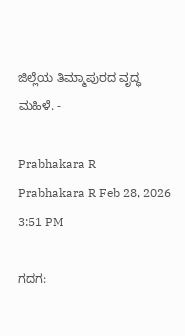ಜಿಲ್ಲೆಯ ತಿಮ್ಮಾಪುರದ ವೃದ್ಧ ಮಹಿಳೆ. -

Prabhakara R
Prabhakara R Feb 28, 2026 3:51 PM

ಗದಗ: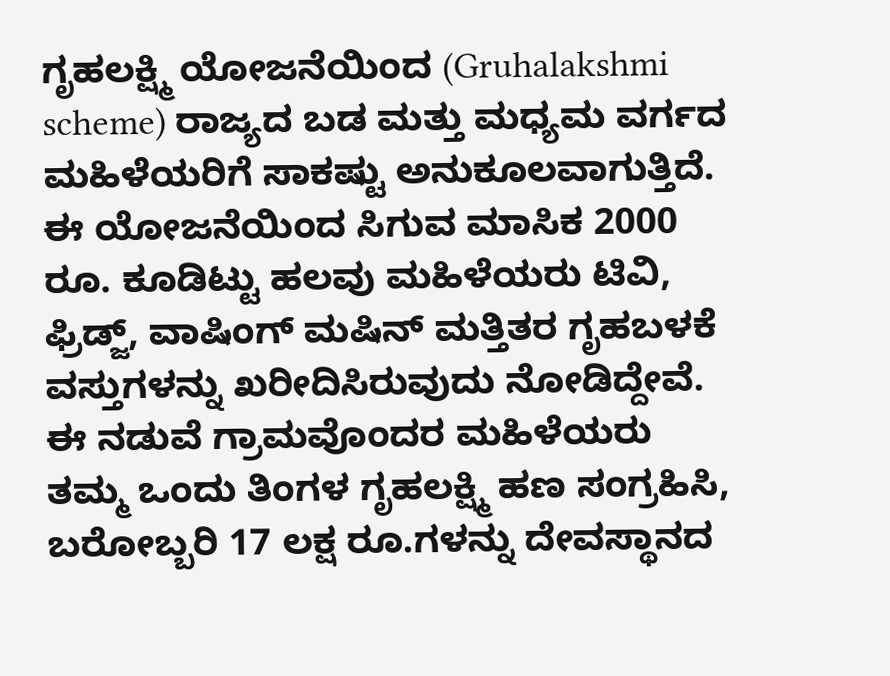ಗೃಹಲಕ್ಷ್ಮಿ ಯೋಜನೆಯಿಂದ (Gruhalakshmi scheme) ರಾಜ್ಯದ ಬಡ ಮತ್ತು ಮಧ್ಯಮ ವರ್ಗದ ಮಹಿಳೆಯರಿಗೆ ಸಾಕಷ್ಟು ಅನುಕೂಲವಾಗುತ್ತಿದೆ. ಈ ಯೋಜನೆಯಿಂದ ಸಿಗುವ ಮಾಸಿಕ 2000 ರೂ. ಕೂಡಿಟ್ಟು ಹಲವು ಮಹಿಳೆಯರು ಟಿವಿ, ಫ್ರಿಡ್ಜ್‌, ವಾಷಿಂಗ್‌ ಮಷಿನ್‌ ಮತ್ತಿತರ ಗೃಹಬಳಕೆ ವಸ್ತುಗಳನ್ನು ಖರೀದಿಸಿರುವುದು ನೋಡಿದ್ದೇವೆ. ಈ ನಡುವೆ ಗ್ರಾಮವೊಂದರ ಮಹಿಳೆಯರು ತಮ್ಮ ಒಂದು ತಿಂಗಳ ಗೃಹಲಕ್ಷ್ಮಿ ಹಣ ಸಂಗ್ರಹಿಸಿ, ಬರೋಬ್ಬರಿ 17 ಲಕ್ಷ ರೂ.ಗಳನ್ನು ದೇವಸ್ಥಾನದ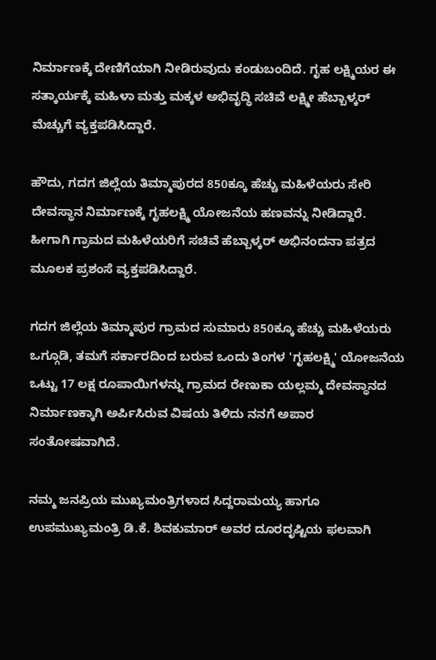ನಿರ್ಮಾಣಕ್ಕೆ ದೇಣಿಗೆಯಾಗಿ ನೀಡಿರುವುದು ಕಂಡುಬಂದಿದೆ. ಗೃಹ ಲಕ್ಷ್ಮಿಯರ ಈ ಸತ್ಕಾರ್ಯಕ್ಕೆ ಮಹಿಳಾ ಮತ್ತು ಮಕ್ಕಳ ಅಭಿವೃದ್ಧಿ ಸಚಿವೆ ಲಕ್ಷ್ಮೀ ಹೆಬ್ಬಾಳ್ಕರ್ ಮೆಚ್ಚುಗೆ ವ್ಯಕ್ತಪಡಿಸಿದ್ದಾರೆ.

ಹೌದು, ಗದಗ ಜಿಲ್ಲೆಯ ತಿಮ್ಮಾಪುರದ 850ಕ್ಕೂ ಹೆಚ್ಚು ಮಹಿಳೆಯರು ಸೇರಿ ದೇವಸ್ಥಾನ ನಿರ್ಮಾಣಕ್ಕೆ ಗೃಹಲಕ್ಷ್ಮಿ ಯೋಜನೆಯ ಹಣವನ್ನು ನೀಡಿದ್ದಾರೆ. ಹೀಗಾಗಿ ಗ್ರಾಮದ ಮಹಿಳೆಯರಿಗೆ ಸಚಿವೆ ಹೆಬ್ಬಾಳ್ಕರ್‌ ಅಭಿನಂದನಾ ಪತ್ರದ ಮೂಲಕ ಪ್ರಶಂಸೆ ವ್ಯಕ್ತಪಡಿಸಿದ್ದಾರೆ.

ಗದಗ ಜಿಲ್ಲೆಯ ತಿಮ್ಮಾಪುರ ಗ್ರಾಮದ ಸುಮಾರು 850ಕ್ಕೂ ಹೆಚ್ಚು ಮಹಿಳೆಯರು ಒಗ್ಗೂಡಿ, ತಮಗೆ ಸರ್ಕಾರದಿಂದ ಬರುವ ಒಂದು ತಿಂಗಳ 'ಗೃಹಲಕ್ಷ್ಮಿ' ಯೋಜನೆಯ ಒಟ್ಟು 17 ಲಕ್ಷ ರೂಪಾಯಿಗಳನ್ನು ಗ್ರಾಮದ ರೇಣುಕಾ ಯಲ್ಲಮ್ಮ ದೇವಸ್ಥಾನದ ನಿರ್ಮಾಣಕ್ಕಾಗಿ ಅರ್ಪಿಸಿರುವ ವಿಷಯ ತಿಳಿದು ನನಗೆ ಅಪಾರ ಸಂತೋಷವಾಗಿದೆ.

ನಮ್ಮ ಜನಪ್ರಿಯ ಮುಖ್ಯಮಂತ್ರಿಗಳಾದ ಸಿದ್ದರಾಮಯ್ಯ ಹಾಗೂ ಉಪಮುಖ್ಯಮಂತ್ರಿ ಡಿ.ಕೆ. ಶಿವಕುಮಾರ್ ಅವರ ದೂರದೃಷ್ಟಿಯ ಫಲವಾಗಿ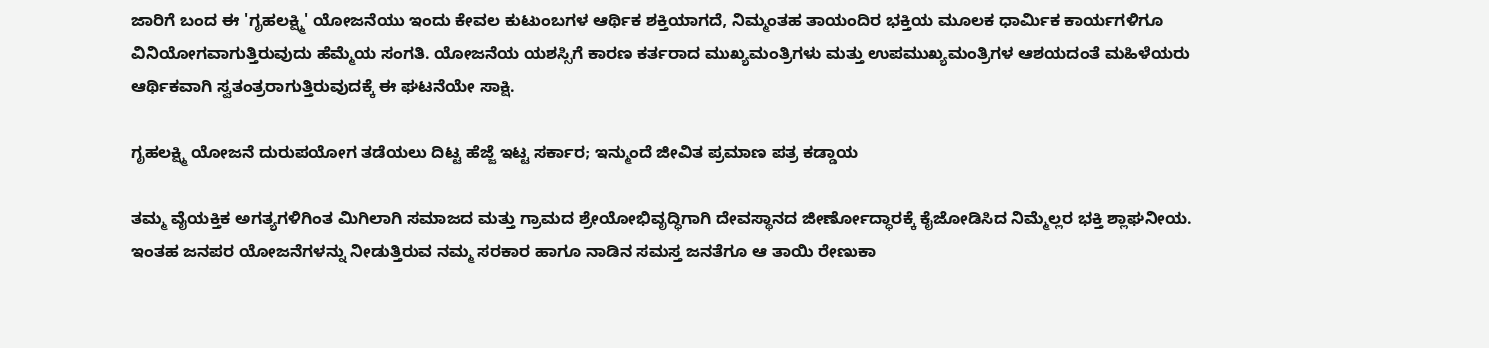ಜಾರಿಗೆ ಬಂದ ಈ 'ಗೃಹಲಕ್ಷ್ಮಿ' ಯೋಜನೆಯು ಇಂದು ಕೇವಲ ಕುಟುಂಬಗಳ ಆರ್ಥಿಕ ಶಕ್ತಿಯಾಗದೆ, ನಿಮ್ಮಂತಹ ತಾಯಂದಿರ ಭಕ್ತಿಯ ಮೂಲಕ ಧಾರ್ಮಿಕ ಕಾರ್ಯಗಳಿಗೂ ವಿನಿಯೋಗವಾಗುತ್ತಿರುವುದು ಹೆಮ್ಮೆಯ ಸಂಗತಿ. ಯೋಜನೆಯ ಯಶಸ್ಸಿಗೆ ಕಾರಣ ಕರ್ತರಾದ ಮುಖ್ಯಮಂತ್ರಿಗಳು ಮತ್ತು ಉಪಮುಖ್ಯಮಂತ್ರಿಗಳ ಆಶಯದಂತೆ ಮಹಿಳೆಯರು ಆರ್ಥಿಕವಾಗಿ ಸ್ವತಂತ್ರರಾಗುತ್ತಿರುವುದಕ್ಕೆ ಈ ಘಟನೆಯೇ ಸಾಕ್ಷಿ.

ಗೃಹಲಕ್ಷ್ಮಿ ಯೋಜನೆ ದುರುಪಯೋಗ ತಡೆಯಲು ದಿಟ್ಟ ಹೆಜ್ಜೆ ಇಟ್ಟ ಸರ್ಕಾರ; ಇನ್ಮುಂದೆ ಜೀವಿತ ಪ್ರಮಾಣ ಪತ್ರ ಕಡ್ಡಾಯ

ತಮ್ಮ ವೈಯಕ್ತಿಕ ಅಗತ್ಯಗಳಿಗಿಂತ ಮಿಗಿಲಾಗಿ ಸಮಾಜದ ಮತ್ತು ಗ್ರಾಮದ ಶ್ರೇಯೋಭಿವೃದ್ಧಿಗಾಗಿ ದೇವಸ್ಥಾನದ ಜೀರ್ಣೋದ್ಧಾರಕ್ಕೆ ಕೈಜೋಡಿಸಿದ ನಿಮ್ಮೆಲ್ಲರ ಭಕ್ತಿ ಶ್ಲಾಘನೀಯ. ಇಂತಹ ಜನಪರ ಯೋಜನೆಗಳನ್ನು ನೀಡುತ್ತಿರುವ ನಮ್ಮ ಸರಕಾರ ಹಾಗೂ ನಾಡಿನ ಸಮಸ್ತ ಜನತೆಗೂ ಆ ತಾಯಿ ರೇಣುಕಾ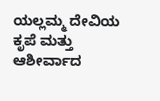ಯಲ್ಲಮ್ಮ ದೇವಿಯ ಕೃಪೆ ಮತ್ತು ಆಶೀರ್ವಾದ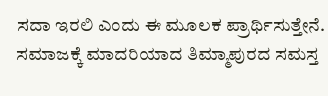ಸದಾ ಇರಲಿ ಎಂದು ಈ ಮೂಲಕ ಪ್ರಾರ್ಥಿಸುತ್ತೇನೆ. ಸಮಾಜಕ್ಕೆ ಮಾದರಿಯಾದ ತಿಮ್ಮಾಪುರದ ಸಮಸ್ತ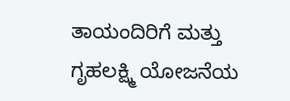ತಾಯಂದಿರಿಗೆ ಮತ್ತು ಗೃಹಲಕ್ಷ್ಮಿ ಯೋಜನೆಯ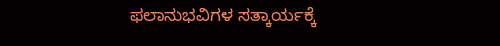ಫಲಾನುಭವಿಗಳ ಸತ್ಕಾರ್ಯಕ್ಕೆ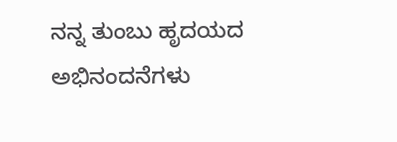ನನ್ನ ತುಂಬು ಹೃದಯದ ಅಭಿನಂದನೆಗಳು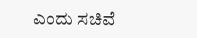ಎಂದು ಸಚಿವೆ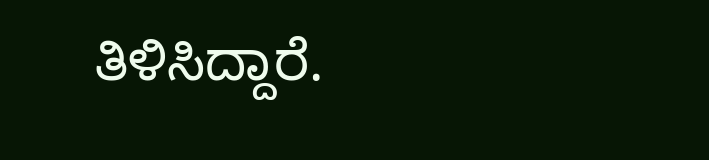ತಿಳಿಸಿದ್ದಾರೆ.